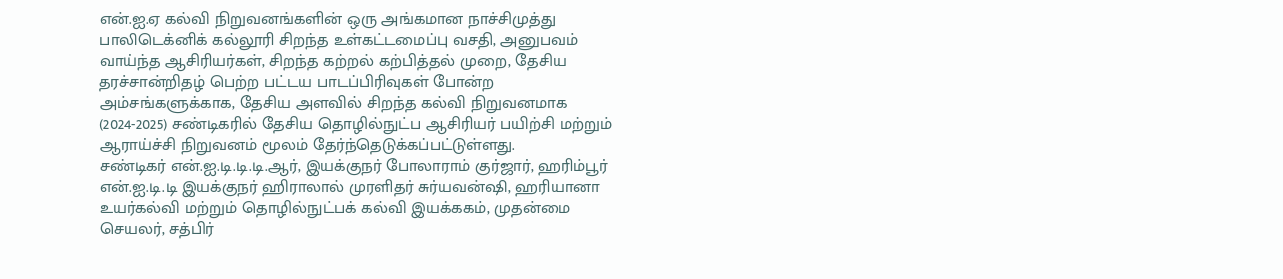என்.ஐ.ஏ கல்வி நிறுவனங்களின் ஒரு அங்கமான நாச்சிமுத்து பாலிடெக்னிக் கல்லூரி சிறந்த உள்கட்டமைப்பு வசதி, அனுபவம் வாய்ந்த ஆசிரியர்கள், சிறந்த கற்றல் கற்பித்தல் முறை, தேசிய தரச்சான்றிதழ் பெற்ற பட்டய பாடப்பிரிவுகள் போன்ற அம்சங்களுக்காக, தேசிய அளவில் சிறந்த கல்வி நிறுவனமாக (2024-2025) சண்டிகரில் தேசிய தொழில்நுட்ப ஆசிரியர் பயிற்சி மற்றும் ஆராய்ச்சி நிறுவனம் மூலம் தேர்ந்தெடுக்கப்பட்டுள்ளது.
சண்டிகர் என்.ஐ.டி.டி.டி.ஆர், இயக்குநர் போலாராம் குர்ஜார், ஹரிம்பூர் என்.ஐ.டி.டி இயக்குநர் ஹிராலால் முரளிதர் சுர்யவன்ஷி, ஹரியானா உயர்கல்வி மற்றும் தொழில்நுட்பக் கல்வி இயக்ககம், முதன்மை செயலர், சத்பிர்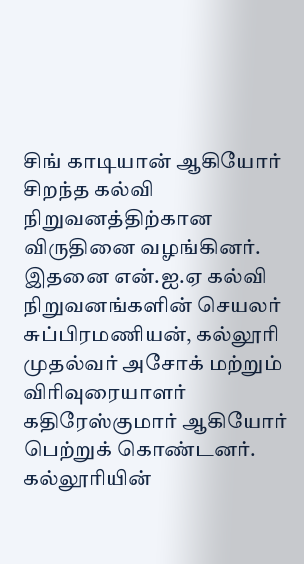சிங் காடியான் ஆகியோர் சிறந்த கல்வி நிறுவனத்திற்கான விருதினை வழங்கினர்.
இதனை என்.ஐ.ஏ கல்வி நிறுவனங்களின் செயலர் சுப்பிரமணியன், கல்லூரி முதல்வர் அசோக் மற்றும் விரிவுரையாளர் கதிரேஸ்குமார் ஆகியோர் பெற்றுக் கொண்டனர். கல்லூரியின்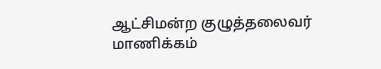ஆட்சிமன்ற குழுத்தலைவர் மாணிக்கம்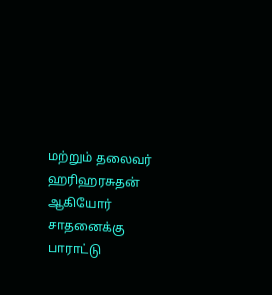மற்றும் தலைவர் ஹரிஹரசுதன் ஆகியோர் சாதனைக்கு பாராட்டு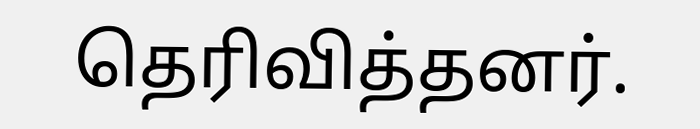தெரிவித்தனர்.